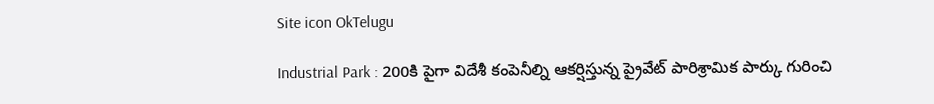Site icon OkTelugu

Industrial Park : 200కి పైగా విదేశీ కంపెనీల్ని ఆకర్షిస్తున్న ప్రైవేట్ పారిశ్రామిక పార్కు గురించి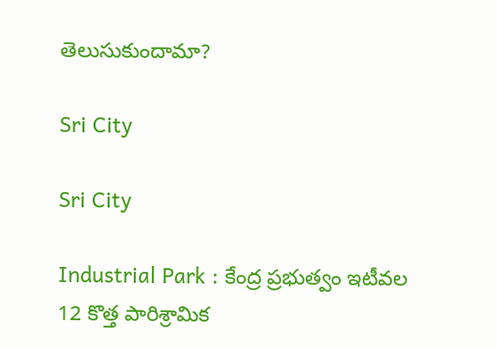తెలుసుకుందామా?

Sri City

Sri City

Industrial Park : కేంద్ర ప్రభుత్వం ఇటీవల 12 కొత్త పారిశ్రామిక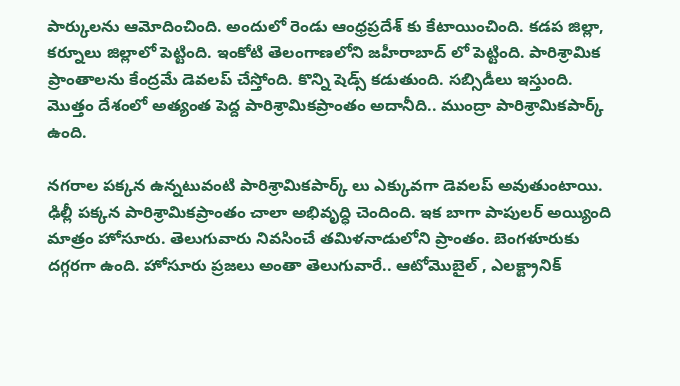పార్కులను ఆమోదించింది. అందులో రెండు ఆంధ్రప్రదేశ్ కు కేటాయించింది. కడప జిల్లా, కర్నూలు జిల్లాలో పెట్టింది. ఇంకోటి తెలంగాణలోని జహీరాబాద్ లో పెట్టింది. పారిశ్రామిక ప్రాంతాలను కేంద్రమే డెవలప్ చేస్తోంది. కొన్ని షెడ్స్ కడుతుంది. సబ్సిడీలు ఇస్తుంది. మొత్తం దేశంలో అత్యంత పెద్ద పారిశ్రామికప్రాంతం అదానీది.. ముంద్రా పారిశ్రామికపార్క్ ఉంది.

నగరాల పక్కన ఉన్నటువంటి పారిశ్రామికపార్క్ లు ఎక్కువగా డెవలప్ అవుతుంటాయి. ఢిల్లీ పక్కన పారిశ్రామికప్రాంతం చాలా అభివృద్ధి చెందింది. ఇక బాగా పాపులర్ అయ్యింది మాత్రం హోసూరు. తెలుగువారు నివసించే తమిళనాడులోని ప్రాంతం. బెంగళూరుకు దగ్గరగా ఉంది. హోసూరు ప్రజలు అంతా తెలుగువారే.. ఆటోమొబైల్ , ఎలక్ట్రానిక్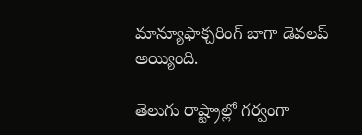మాన్యూఫాక్చరింగ్ బాగా డెవలప్ అయ్యింది.

తెలుగు రాష్ట్రాల్లో గర్వంగా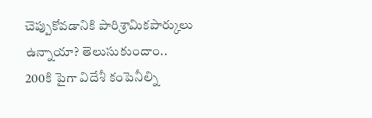చెప్పుకోవడానికి పారిశ్రామికపార్కులు ఉన్నాయా? తెలుసుకుందాం.. 200కి పైగా విదేశీ కంపెనీల్ని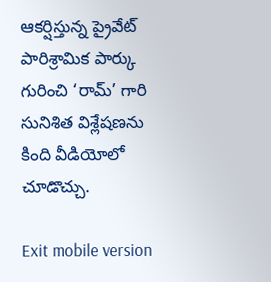ఆకర్షిస్తున్న ప్రైవేట్ పారిశ్రామిక పార్కు గురించి ‘రామ్’ గారి సునిశిత విశ్లేషణను కింది వీడియోలో చూడొచ్చు.

Exit mobile version